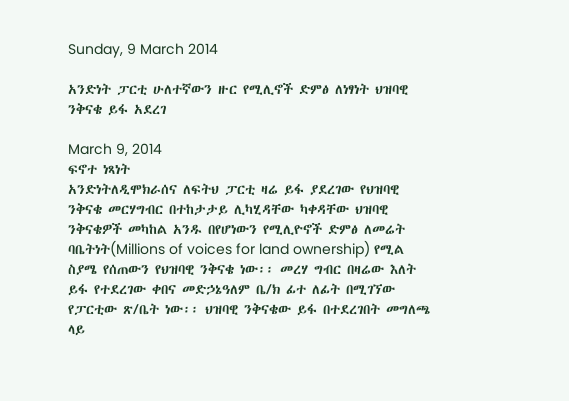Sunday, 9 March 2014

አንድነት ፓርቲ ሁለተኛውን ዙር የሚሊኖች ድምፅ ለነፃነት ህዝባዊ ንቅናቄ ይፋ አደረገ

March 9, 2014
ፍኖተ ነጻነት
አንድነትለዲሞክራሰና ለፍትህ ፓርቲ ዛሬ ይፋ ያደረገው የህዝባዊ ንቅናቄ መርሃግብር በተከታታይ ሊካሂዳቸው ካቀዳቸው ህዝባዊ ንቅናቄዎች መካከል አንዱ በየሆነውን የሚሊዮኖች ድምፅ ለመሬት ባቤትነት(Millions of voices for land ownership) የሚል ስያሜ የሰጠውን የህዝባዊ ንቅናቄ ነው፡፡ መረሃ ግብር በዛሬው እለት ይፋ የተደረገው ቀበና መድኃኔዓለም ቤ/ክ ፊተ ለፊት በሚገኘው የፓርቲው ጽ/ቤት ነው፡፡ ህዝባዊ ንቅናቄው ይፋ በተደረገበት መግለጫ ላይ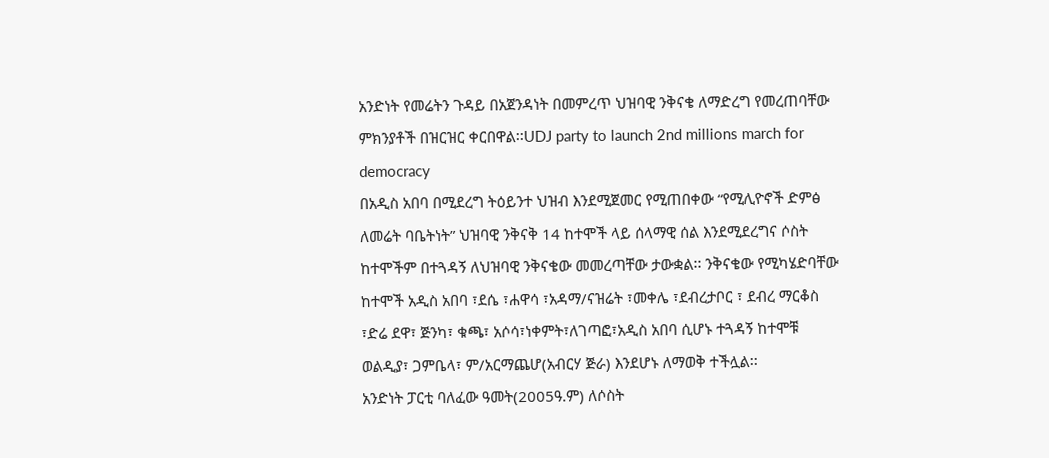አንድነት የመሬትን ጉዳይ በአጀንዳነት በመምረጥ ህዝባዊ ንቅናቄ ለማድረግ የመረጠባቸው ምክንያቶች በዝርዝር ቀርበዋል፡፡UDJ party to launch 2nd millions march for democracy
በአዲስ አበባ በሚደረግ ትዕይንተ ህዝብ እንደሚጀመር የሚጠበቀው “የሚሊዮኖች ድምፅ ለመሬት ባቤትነት” ህዝባዊ ንቅናቅ 14 ከተሞች ላይ ሰላማዊ ሰል እንደሚደረግና ሶስት ከተሞችም በተጓዳኝ ለህዝባዊ ንቅናቄው መመረጣቸው ታውቋል፡፡ ንቅናቄው የሚካሄድባቸው ከተሞች አዲስ አበባ ፣ደሴ ፣ሐዋሳ ፣አዳማ/ናዝሬት ፣መቀሌ ፣ደብረታቦር ፣ ደብረ ማርቆስ ፣ድሬ ደዋ፣ ጅንካ፣ ቁጫ፣ አሶሳ፣ነቀምት፣ለገጣፎ፣አዲስ አበባ ሲሆኑ ተጓዳኝ ከተሞቹ ወልዲያ፣ ጋምቤላ፣ ም/አርማጨሆ(አብርሃ ጅራ) እንደሆኑ ለማወቅ ተችሏል፡፡
አንድነት ፓርቲ ባለፈው ዓመት(2005ዓ.ም) ለሶስት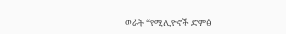ወራት “የሚሊዮኖች ድምፅ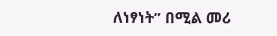ለነፃነት” በሚል መሪ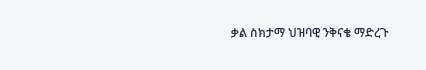ቃል ስክታማ ህዝባዊ ንቅናቄ ማድረጉ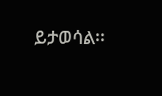ይታወሳል፡፡